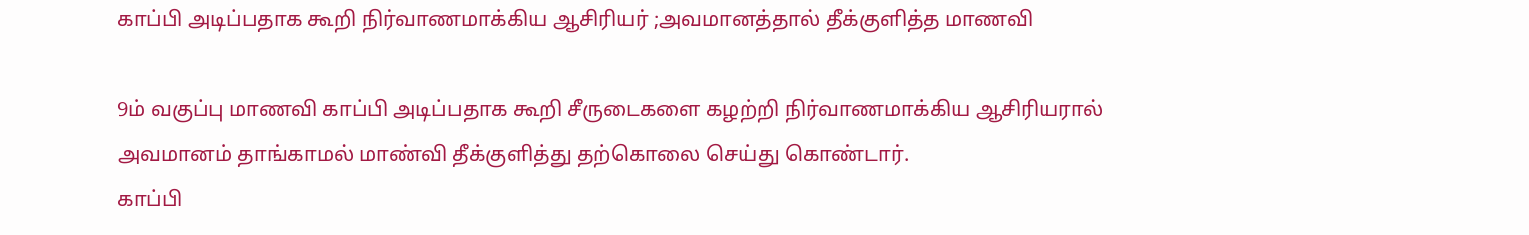காப்பி அடிப்பதாக கூறி நிர்வாணமாக்கிய ஆசிரியர் ;அவமானத்தால் தீக்குளித்த மாணவி

9ம் வகுப்பு மாணவி காப்பி அடிப்பதாக கூறி சீருடைகளை கழற்றி நிர்வாணமாக்கிய ஆசிரியரால் அவமானம் தாங்காமல் மாண்வி தீக்குளித்து தற்கொலை செய்து கொண்டார்.
காப்பி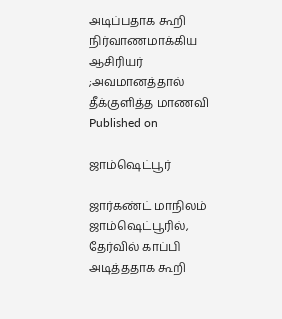அடிப்பதாக கூறி நிர்வாணமாக்கிய ஆசிரியர் ;அவமானத்தால் தீக்குளித்த மாணவி
Published on

ஜாம்ஷெட்பூர்

ஜார்கண்ட் மாநிலம் ஜாம்ஷெட்பூரில், தேர்வில் காப்பி அடித்ததாக கூறி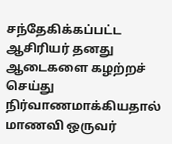சந்தேகிக்கப்பட்ட ஆசிரியர் தனது ஆடைகளை கழற்றச் செய்து நிர்வாணமாக்கியதால் மாணவி ஒருவர்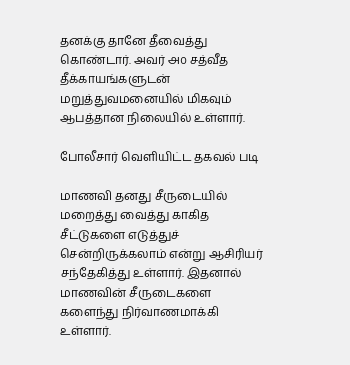தனக்கு தானே தீவைத்து கொண்டார். அவர் ௮௦ சத்வீத தீக்காயங்களுடன் மறுத்துவமனையில் மிகவும் ஆபத்தான நிலையில் உள்ளார்.

போலீசார் வெளியிட்ட தகவல் படி

மாணவி தனது சீருடையில் மறைத்து வைத்து காகித சீட்டுகளை எடுத்துச் சென்றிருக்கலாம் என்று ஆசிரியர் சந்தேகித்து உள்ளார். இதனால் மாணவின் சீருடைகளை களைந்து நிர்வாணமாக்கி உள்ளார்.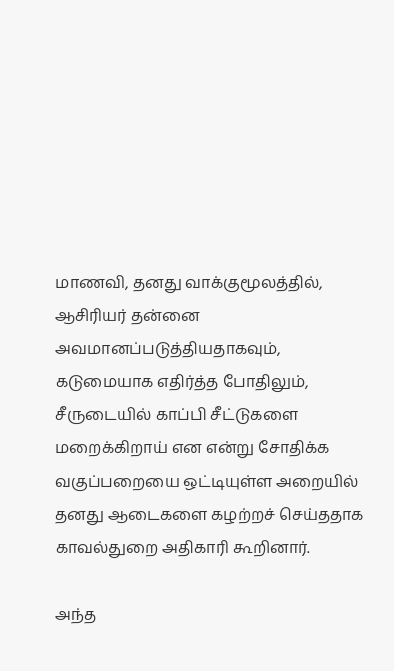மாணவி, தனது வாக்குமூலத்தில், ஆசிரியர் தன்னை அவமானப்படுத்தியதாகவும், கடுமையாக எதிர்த்த போதிலும், சீருடையில் காப்பி சீட்டுகளை மறைக்கிறாய் என என்று சோதிக்க வகுப்பறையை ஒட்டியுள்ள அறையில் தனது ஆடைகளை கழற்றச் செய்ததாக காவல்துறை அதிகாரி கூறினார்.

அந்த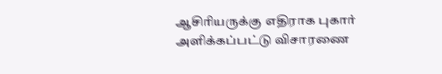ஆசிரியருக்கு எதிராக புகார் அளிக்கப்பட்டு விசாரணை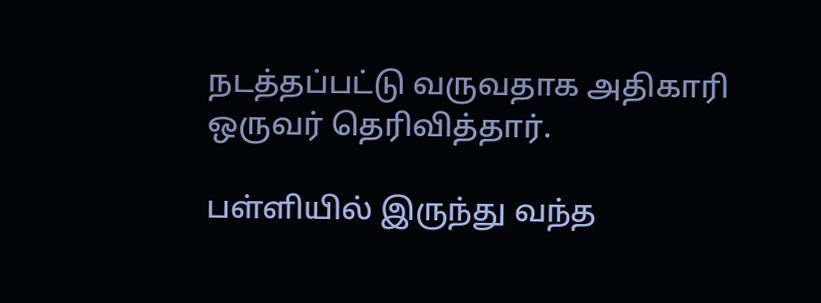நடத்தப்பட்டு வருவதாக அதிகாரி ஒருவர் தெரிவித்தார்.

பள்ளியில் இருந்து வந்த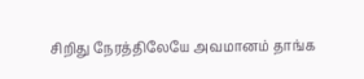சிறிது நேரத்திலேயே அவமானம் தாங்க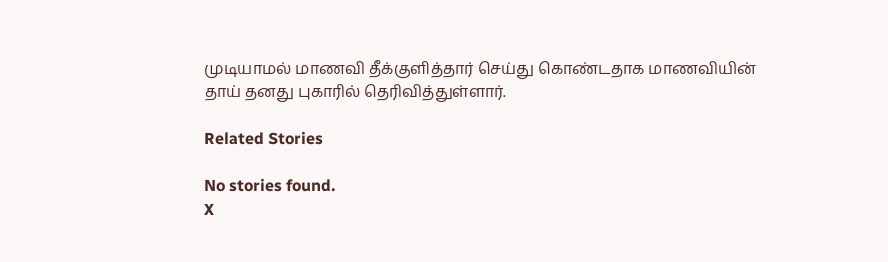முடியாமல் மாணவி தீக்குளித்தார் செய்து கொண்டதாக மாணவியின் தாய் தனது புகாரில் தெரிவித்துள்ளார்.

Related Stories

No stories found.
X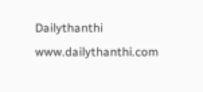Dailythanthi
www.dailythanthi.com